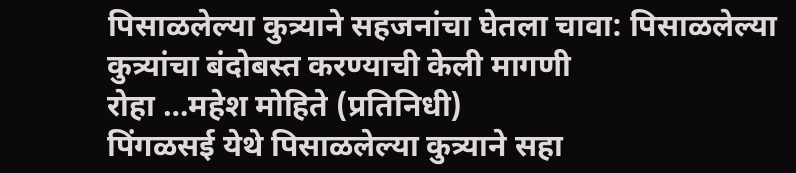पिसाळलेल्या कुत्र्याने सहजनांचा घेतला चावा: पिसाळलेल्या कुत्र्यांचा बंदोबस्त करण्याची केली मागणी
रोहा …महेश मोहिते (प्रतिनिधी)
पिंगळसई येथे पिसाळलेल्या कुत्र्याने सहा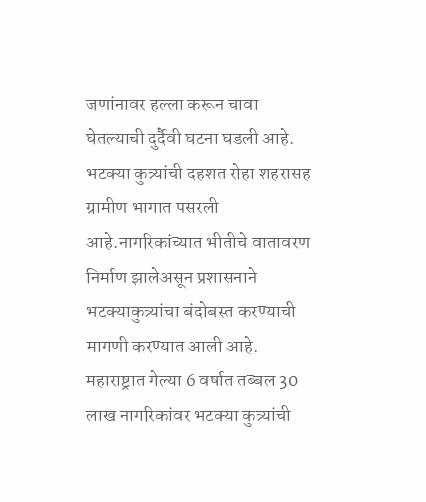जणांनावर हल्ला करून चावा घेतल्याची दुर्दैवी घटना घडली आहे.
भटक्या कुत्र्यांची दहशत रोहा शहरासह ग्रामीण भागात पसरली आहे.नागरिकांच्यात भीतीचे वातावरण निर्माण झालेअसून प्रशासनाने भटक्याकुत्र्यांचा बंदोबस्त करण्याची मागणी करण्यात आली आहे.
महाराष्ट्रात गेल्या 6 वर्षात तब्बल 30 लाख नागरिकांवर भटक्या कुत्र्यांची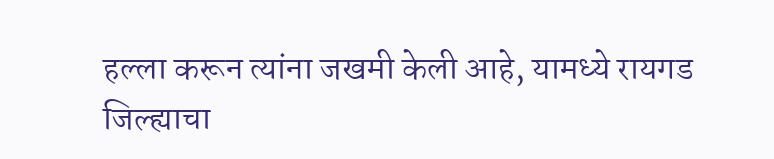हल्ला करून त्यांना जखमी केली आहे, यामध्ये रायगड जिल्ह्याचा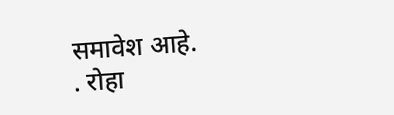समावेश आहे.
. रोहा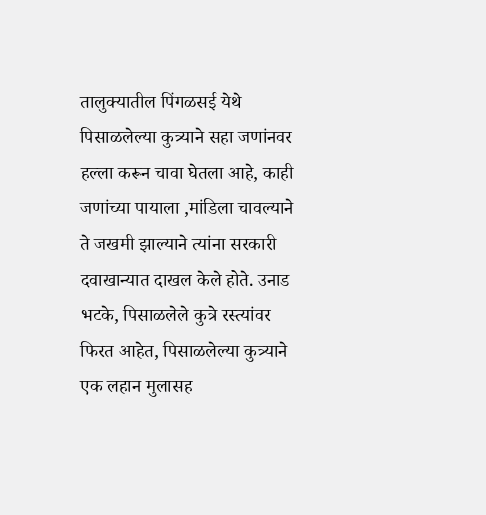तालुक्यातील पिंगळसई येथे पिसाळलेल्या कुत्र्याने सहा जणांनवर हल्ला करून चावा घेतला आहे, काही जणांच्या पायाला ,मांडिला चावल्याने ते जखमी झाल्याने त्यांना सरकारी दवाखान्यात दाखल केले होते. उनाड भटके, पिसाळलेले कुत्रे रस्त्यांवर फिरत आहेत, पिसाळलेल्या कुत्र्याने एक लहान मुलासह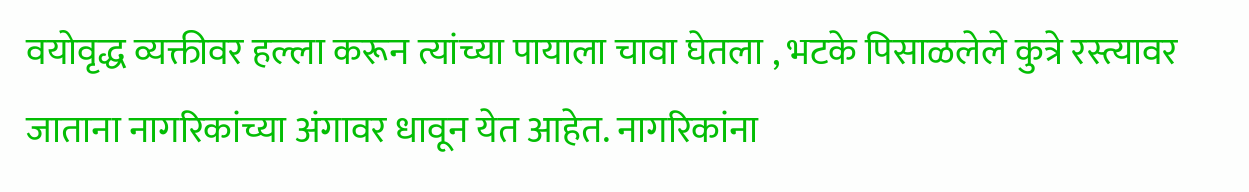वयोवृद्ध व्यक्तीवर हल्ला करून त्यांच्या पायाला चावा घेतला , भटके पिसाळलेले कुत्रे रस्त्यावर जाताना नागरिकांच्या अंगावर धावून येत आहेत. नागरिकांना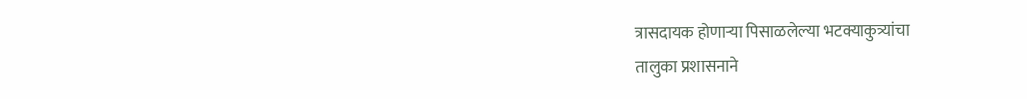त्रासदायक होणाऱ्या पिसाळलेल्या भटक्याकुत्र्यांचा
तालुका प्रशासनाने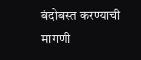बंदोबस्त करण्याची मागणी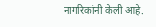नागरिकांनी केली आहे.